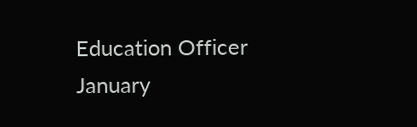Education Officer
January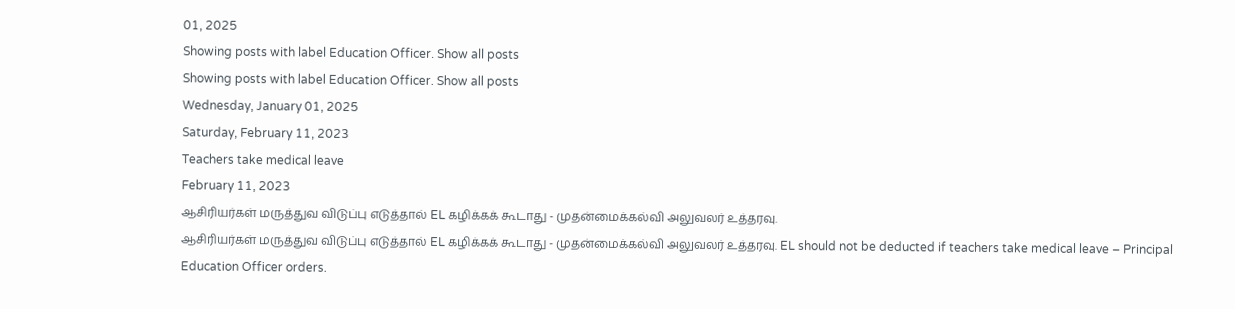01, 2025
Showing posts with label Education Officer. Show all posts
Showing posts with label Education Officer. Show all posts
Wednesday, January 01, 2025
Saturday, February 11, 2023
Teachers take medical leave
February 11, 2023
ஆசிரியர்கள் மருத்துவ விடுப்பு எடுத்தால் EL கழிக்கக் கூடாது - முதன்மைக்கல்வி அலுவலர் உத்தரவு.
ஆசிரியர்கள் மருத்துவ விடுப்பு எடுத்தால் EL கழிக்கக் கூடாது - முதன்மைக்கல்வி அலுவலர் உத்தரவு. EL should not be deducted if teachers take medical leave – Principal Education Officer orders.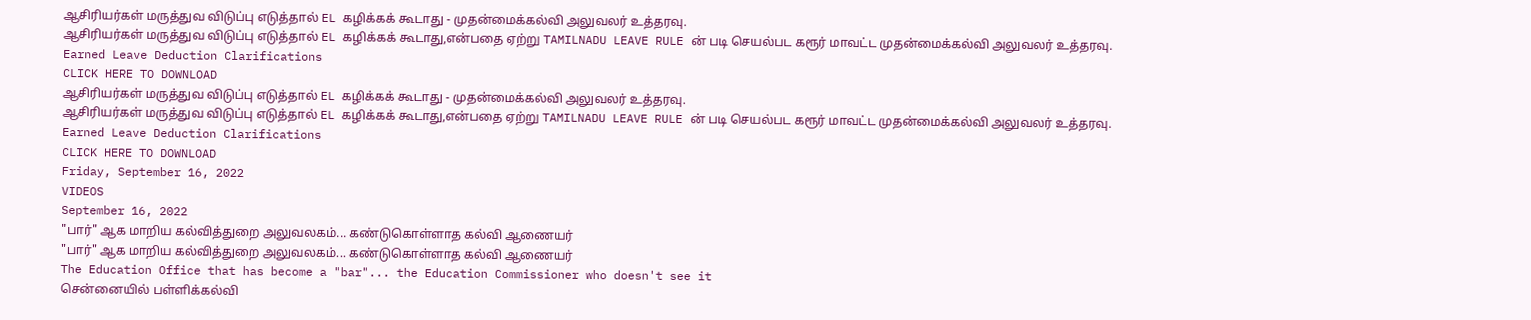ஆசிரியர்கள் மருத்துவ விடுப்பு எடுத்தால் EL கழிக்கக் கூடாது - முதன்மைக்கல்வி அலுவலர் உத்தரவு.
ஆசிரியர்கள் மருத்துவ விடுப்பு எடுத்தால் EL கழிக்கக் கூடாது,என்பதை ஏற்று TAMILNADU LEAVE RULE ன் படி செயல்பட கரூர் மாவட்ட முதன்மைக்கல்வி அலுவலர் உத்தரவு.
Earned Leave Deduction Clarifications
CLICK HERE TO DOWNLOAD
ஆசிரியர்கள் மருத்துவ விடுப்பு எடுத்தால் EL கழிக்கக் கூடாது - முதன்மைக்கல்வி அலுவலர் உத்தரவு.
ஆசிரியர்கள் மருத்துவ விடுப்பு எடுத்தால் EL கழிக்கக் கூடாது,என்பதை ஏற்று TAMILNADU LEAVE RULE ன் படி செயல்பட கரூர் மாவட்ட முதன்மைக்கல்வி அலுவலர் உத்தரவு.
Earned Leave Deduction Clarifications
CLICK HERE TO DOWNLOAD
Friday, September 16, 2022
VIDEOS
September 16, 2022
"பார்" ஆக மாறிய கல்வித்துறை அலுவலகம்... கண்டுகொள்ளாத கல்வி ஆணையர்
"பார்" ஆக மாறிய கல்வித்துறை அலுவலகம்... கண்டுகொள்ளாத கல்வி ஆணையர்
The Education Office that has become a "bar"... the Education Commissioner who doesn't see it
சென்னையில் பள்ளிக்கல்வி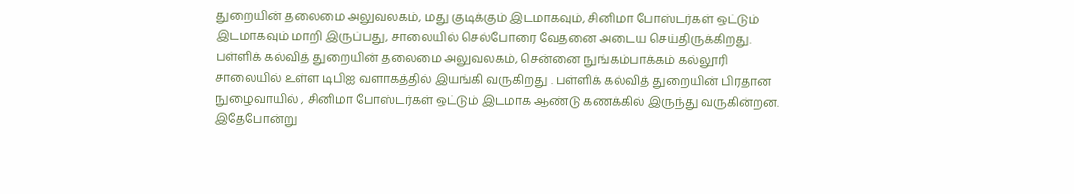துறையின் தலைமை அலுவலகம், மது குடிக்கும் இடமாகவும், சினிமா போஸ்டர்கள் ஒட்டும் இடமாகவும் மாறி இருப்பது, சாலையில் செல்போரை வேதனை அடைய செய்திருக்கிறது.
பள்ளிக் கல்வித் துறையின் தலைமை அலுவலகம், சென்னை நுங்கம்பாக்கம் கல்லூரி சாலையில் உள்ள டிபிஐ வளாகத்தில் இயங்கி வருகிறது . பள்ளிக் கல்வித் துறையின் பிரதான நுழைவாயில் , சினிமா போஸ்டர்கள் ஒட்டும் இடமாக ஆண்டு கணக்கில் இருந்து வருகின்றன.
இதேபோன்று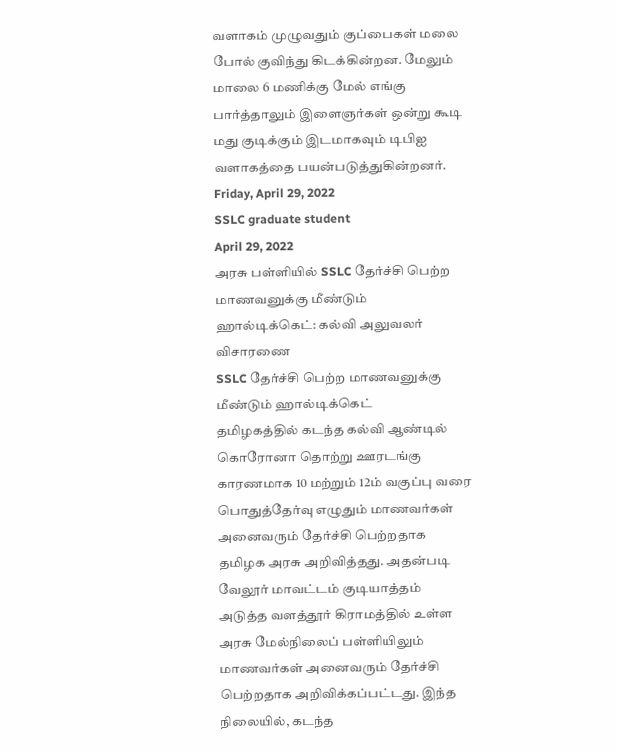வளாகம் முழுவதும் குப்பைகள் மலை போல் குவிந்து கிடக்கின்றன. மேலும் மாலை 6 மணிக்கு மேல் எங்கு பார்த்தாலும் இளைஞர்கள் ஒன்று கூடி மது குடிக்கும் இடமாகவும் டிபிஐ வளாகத்தை பயன்படுத்துகின்றனர்.
Friday, April 29, 2022
SSLC graduate student
April 29, 2022
அரசு பள்ளியில் SSLC தேர்ச்சி பெற்ற மாணவனுக்கு மீண்டும் ஹால்டிக்கெட்: கல்வி அலுவலர் விசாரணை
SSLC தேர்ச்சி பெற்ற மாணவனுக்கு மீண்டும் ஹால்டிக்கெட்
தமிழகத்தில் கடந்த கல்வி ஆண்டில் கொரோனா தொற்று ஊரடங்கு காரணமாக 10 மற்றும் 12ம் வகுப்பு வரை பொதுத்தேர்வு எழுதும் மாணவர்கள் அனைவரும் தேர்ச்சி பெற்றதாக தமிழக அரசு அறிவித்தது. அதன்படி வேலூர் மாவட்டம் குடியாத்தம் அடுத்த வளத்தூர் கிராமத்தில் உள்ள அரசு மேல்நிலைப் பள்ளியிலும் மாணவர்கள் அனைவரும் தேர்ச்சி பெற்றதாக அறிவிக்கப்பட்டது. இந்த நிலையில், கடந்த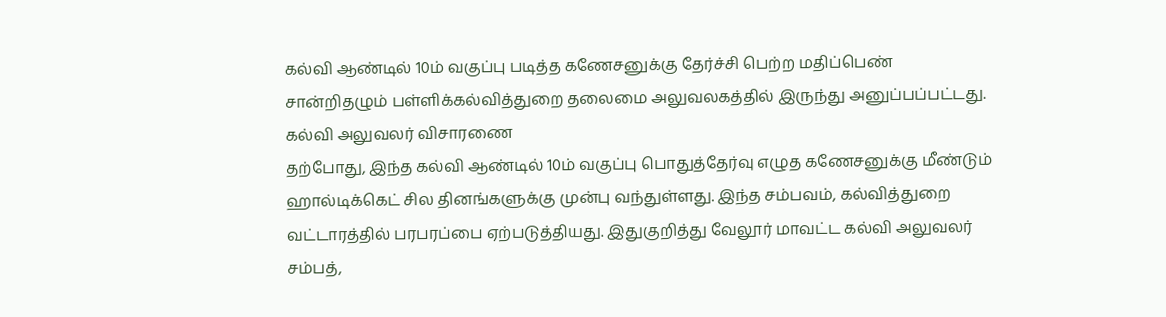கல்வி ஆண்டில் 10ம் வகுப்பு படித்த கணேசனுக்கு தேர்ச்சி பெற்ற மதிப்பெண் சான்றிதழும் பள்ளிக்கல்வித்துறை தலைமை அலுவலகத்தில் இருந்து அனுப்பப்பட்டது. கல்வி அலுவலர் விசாரணை
தற்போது, இந்த கல்வி ஆண்டில் 10ம் வகுப்பு பொதுத்தேர்வு எழுத கணேசனுக்கு மீண்டும் ஹால்டிக்கெட் சில தினங்களுக்கு முன்பு வந்துள்ளது. இந்த சம்பவம், கல்வித்துறை வட்டாரத்தில் பரபரப்பை ஏற்படுத்தியது. இதுகுறித்து வேலூர் மாவட்ட கல்வி அலுவலர் சம்பத்,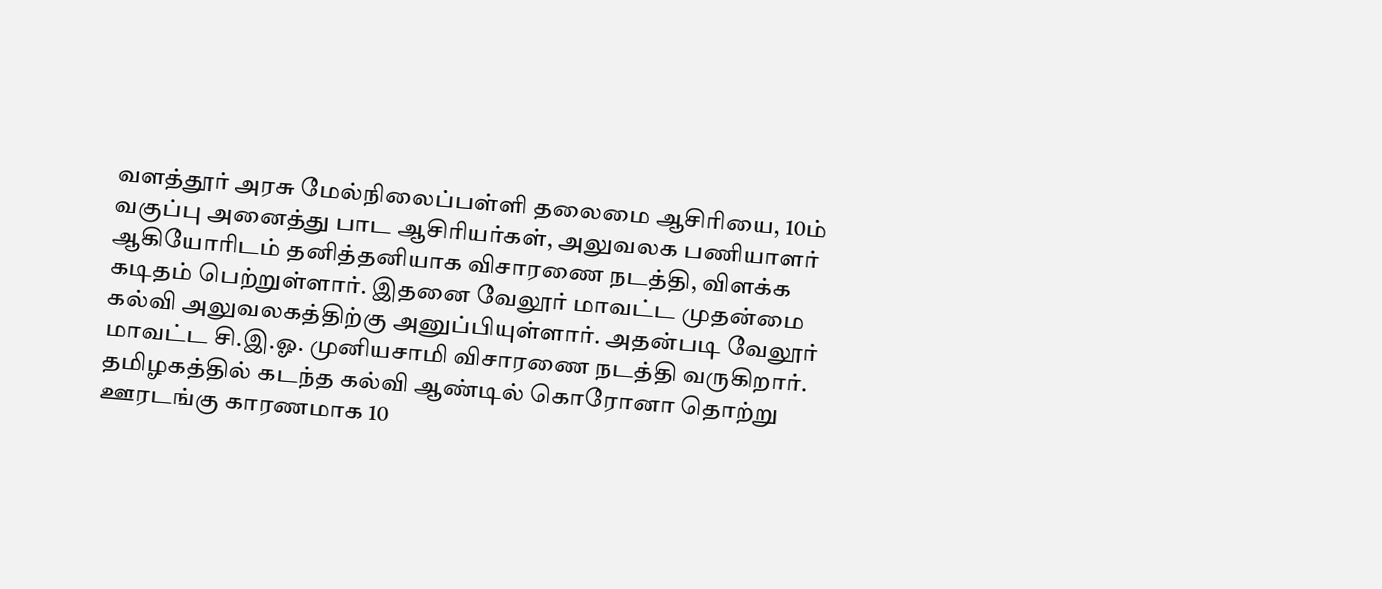வளத்தூர் அரசு மேல்நிலைப்பள்ளி தலைமை ஆசிரியை, 10ம் வகுப்பு அனைத்து பாட ஆசிரியர்கள், அலுவலக பணியாளர் ஆகியோரிடம் தனித்தனியாக விசாரணை நடத்தி, விளக்க கடிதம் பெற்றுள்ளார். இதனை வேலூர் மாவட்ட முதன்மை கல்வி அலுவலகத்திற்கு அனுப்பியுள்ளார். அதன்படி வேலூர் மாவட்ட சி.இ.ஓ. முனியசாமி விசாரணை நடத்தி வருகிறார்.
தமிழகத்தில் கடந்த கல்வி ஆண்டில் கொரோனா தொற்று ஊரடங்கு காரணமாக 10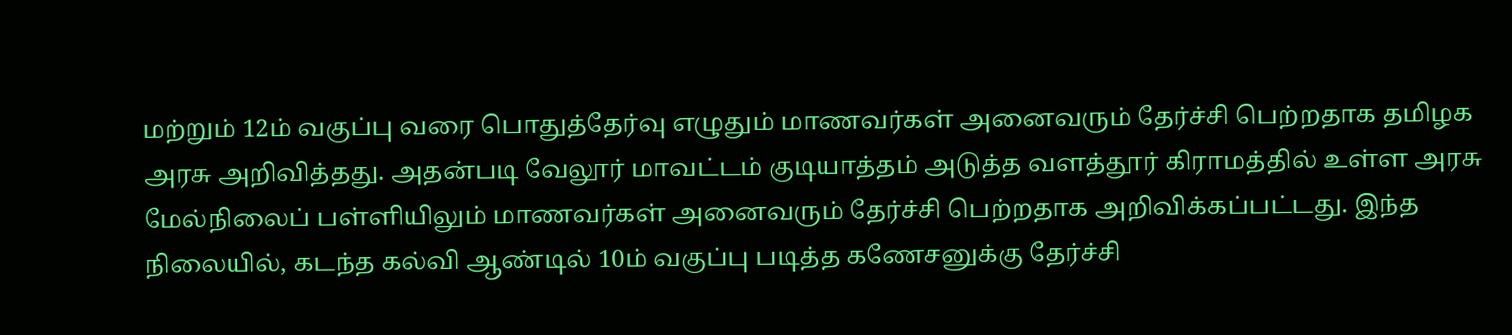மற்றும் 12ம் வகுப்பு வரை பொதுத்தேர்வு எழுதும் மாணவர்கள் அனைவரும் தேர்ச்சி பெற்றதாக தமிழக அரசு அறிவித்தது. அதன்படி வேலூர் மாவட்டம் குடியாத்தம் அடுத்த வளத்தூர் கிராமத்தில் உள்ள அரசு மேல்நிலைப் பள்ளியிலும் மாணவர்கள் அனைவரும் தேர்ச்சி பெற்றதாக அறிவிக்கப்பட்டது. இந்த நிலையில், கடந்த கல்வி ஆண்டில் 10ம் வகுப்பு படித்த கணேசனுக்கு தேர்ச்சி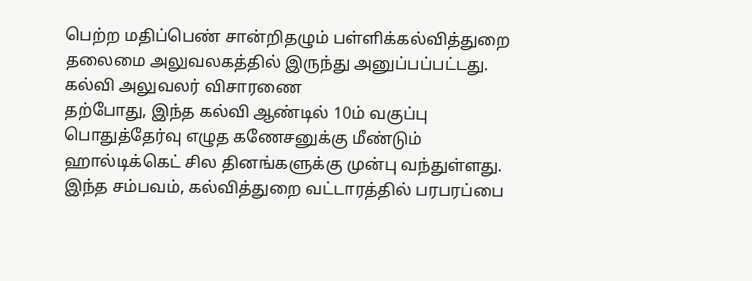பெற்ற மதிப்பெண் சான்றிதழும் பள்ளிக்கல்வித்துறை தலைமை அலுவலகத்தில் இருந்து அனுப்பப்பட்டது. கல்வி அலுவலர் விசாரணை
தற்போது, இந்த கல்வி ஆண்டில் 10ம் வகுப்பு பொதுத்தேர்வு எழுத கணேசனுக்கு மீண்டும் ஹால்டிக்கெட் சில தினங்களுக்கு முன்பு வந்துள்ளது. இந்த சம்பவம், கல்வித்துறை வட்டாரத்தில் பரபரப்பை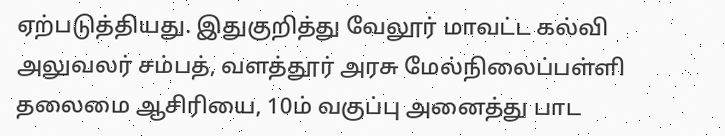ஏற்படுத்தியது. இதுகுறித்து வேலூர் மாவட்ட கல்வி அலுவலர் சம்பத், வளத்தூர் அரசு மேல்நிலைப்பள்ளி தலைமை ஆசிரியை, 10ம் வகுப்பு அனைத்து பாட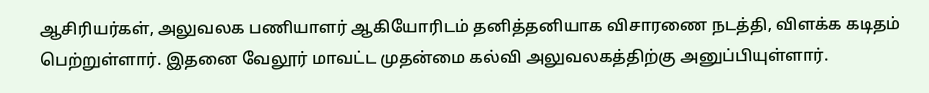ஆசிரியர்கள், அலுவலக பணியாளர் ஆகியோரிடம் தனித்தனியாக விசாரணை நடத்தி, விளக்க கடிதம் பெற்றுள்ளார். இதனை வேலூர் மாவட்ட முதன்மை கல்வி அலுவலகத்திற்கு அனுப்பியுள்ளார்.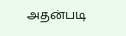அதன்படி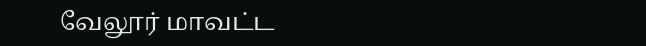வேலூர் மாவட்ட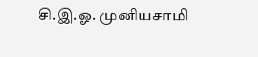சி.இ.ஓ. முனியசாமி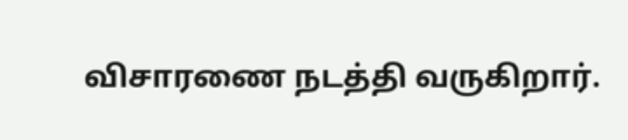விசாரணை நடத்தி வருகிறார்.